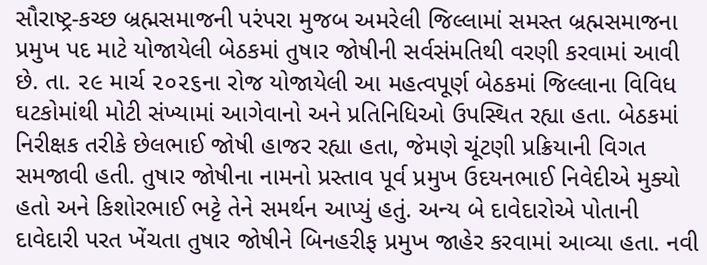સૌરાષ્ટ્ર-કચ્છ બ્રહ્મસમાજની પરંપરા મુજબ અમરેલી જિલ્લામાં સમસ્ત બ્રહ્મસમાજના પ્રમુખ પદ માટે યોજાયેલી બેઠકમાં તુષાર જોષીની સર્વસંમતિથી વરણી કરવામાં આવી છે. તા. ૨૯ માર્ચ ૨૦૨૬ના રોજ યોજાયેલી આ મહત્વપૂર્ણ બેઠકમાં જિલ્લાના વિવિધ ઘટકોમાંથી મોટી સંખ્યામાં આગેવાનો અને પ્રતિનિધિઓ ઉપસ્થિત રહ્યા હતા. બેઠકમાં નિરીક્ષક તરીકે છેલભાઈ જોષી હાજર રહ્યા હતા, જેમણે ચૂંટણી પ્રક્રિયાની વિગત સમજાવી હતી. તુષાર જોષીના નામનો પ્રસ્તાવ પૂર્વ પ્રમુખ ઉદયનભાઈ નિવેદીએ મુક્યો હતો અને કિશોરભાઈ ભટ્ટે તેને સમર્થન આપ્યું હતું. અન્ય બે દાવેદારોએ પોતાની દાવેદારી પરત ખેંચતા તુષાર જોષીને બિનહરીફ પ્રમુખ જાહેર કરવામાં આવ્યા હતા. નવી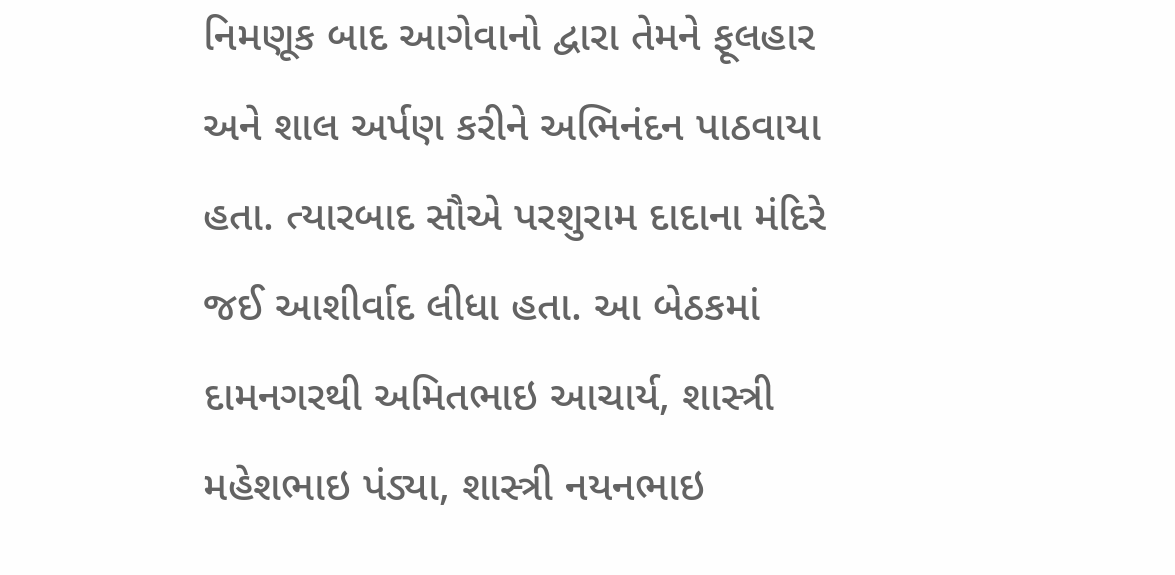નિમણૂક બાદ આગેવાનો દ્વારા તેમને ફૂલહાર અને શાલ અર્પણ કરીને અભિનંદન પાઠવાયા હતા. ત્યારબાદ સૌએ પરશુરામ દાદાના મંદિરે જઈ આશીર્વાદ લીધા હતા. આ બેઠકમાં દામનગરથી અમિતભાઇ આચાર્ય, શાસ્ત્રી મહેશભાઇ પંડ્યા, શાસ્ત્રી નયનભાઇ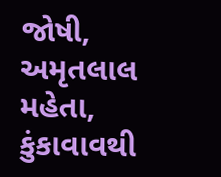જોષી, અમૃતલાલ મહેતા, કુંકાવાવથી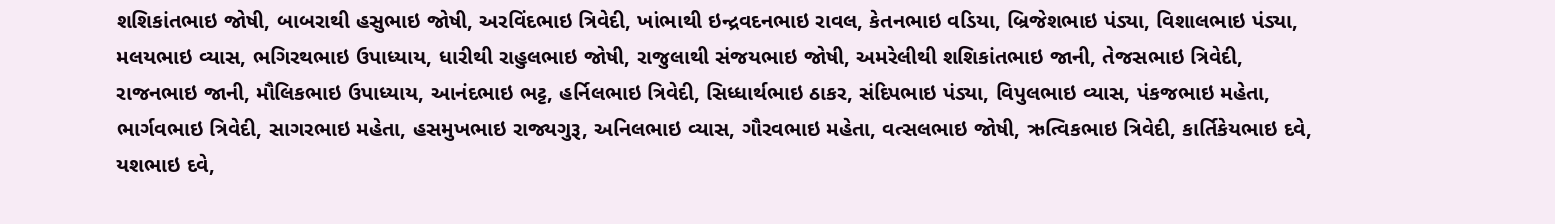શશિકાંતભાઇ જોષી, બાબરાથી હસુભાઇ જોષી, અરવિંદભાઇ ત્રિવેદી, ખાંભાથી ઇન્દ્રવદનભાઇ રાવલ, કેતનભાઇ વડિયા, બ્રિજેશભાઇ પંડ્યા, વિશાલભાઇ પંડ્યા, મલયભાઇ વ્યાસ, ભગિરથભાઇ ઉપાધ્યાય, ધારીથી રાહુલભાઇ જોષી, રાજુલાથી સંજયભાઇ જોષી, અમરેલીથી શશિકાંતભાઇ જાની, તેજસભાઇ ત્રિવેદી, રાજનભાઇ જાની, મૌલિકભાઇ ઉપાધ્યાય, આનંદભાઇ ભટ્ટ, હર્નિલભાઇ ત્રિવેદી, સિધ્ધાર્થભાઇ ઠાકર, સંદિપભાઇ પંડ્યા, વિપુલભાઇ વ્યાસ, પંકજભાઇ મહેતા, ભાર્ગવભાઇ ત્રિવેદી, સાગરભાઇ મહેતા, હસમુખભાઇ રાજ્યગુરૂ, અનિલભાઇ વ્યાસ, ગૌરવભાઇ મહેતા, વત્સલભાઇ જોષી, ઋત્વિકભાઇ ત્રિવેદી, કાર્તિકેયભાઇ દવે, યશભાઇ દવે,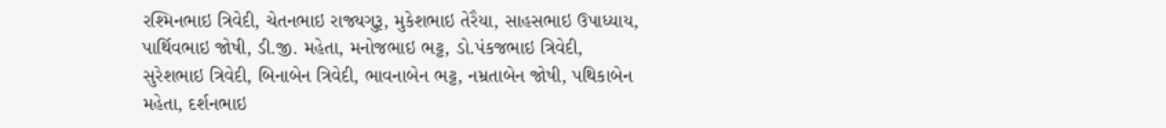રશ્મિનભાઇ ત્રિવેદી, ચેતનભાઇ રાજ્યગુરૂ, મુકેશભાઇ તેરૈયા, સાહસભાઇ ઉપાધ્યાય, પાર્થિવભાઇ જોષી, ડી.જી. મહેતા, મનોજભાઇ ભટ્ટ, ડો.પંકજભાઇ ત્રિવેદી, સુરેશભાઇ ત્રિવેદી, બિનાબેન ત્રિવેદી, ભાવનાબેન ભટ્ટ, નમ્રતાબેન જોષી, પથિકાબેન મહેતા, દર્શનભાઇ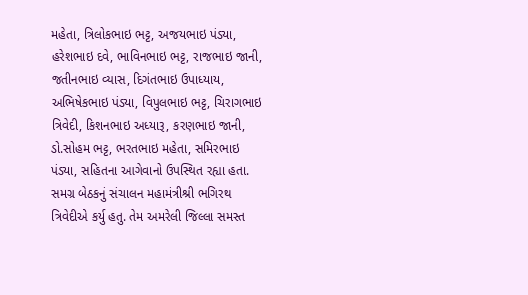મહેતા, ત્રિલોકભાઇ ભટ્ટ, અજયભાઇ પંડ્યા, હરેશભાઇ દવે, ભાવિનભાઇ ભટ્ટ, રાજભાઇ જાની, જતીનભાઇ વ્યાસ, દિગંતભાઇ ઉપાધ્યાય, અભિષેકભાઇ પંડ્યા, વિપુલભાઇ ભટ્ટ, ચિરાગભાઇ ત્રિવેદી, કિશનભાઇ અધ્યારૂ, કરણભાઇ જાની, ડો.સોહમ ભટ્ટ, ભરતભાઇ મહેતા, સમિરભાઇ પંડ્યા, સહિતના આગેવાનો ઉપસ્થિત રહ્યા હતા. સમગ્ર બેઠકનું સંચાલન મહામંત્રીશ્રી ભગિરથ ત્રિવેદીએ કર્યુ હતુ. તેમ અમરેલી જિલ્લા સમસ્ત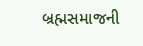બ્રહ્મસમાજની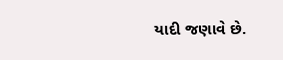યાદી જણાવે છે.